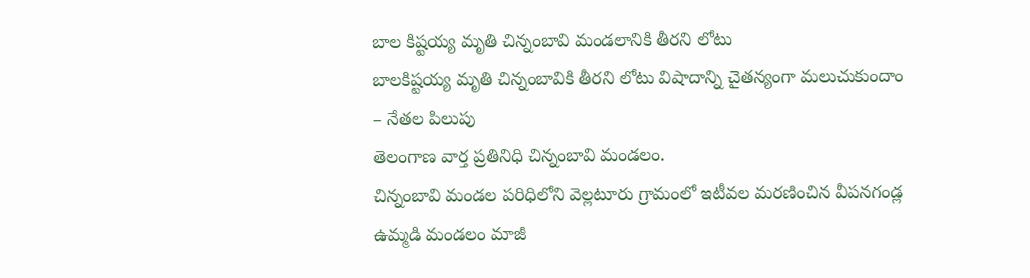బాల కిష్టయ్య మృతి చిన్నంబావి మండలానికి తీరని లోటు
బాలకిష్టయ్య మృతి చిన్నంబావికి తీరని లోటు విషాదాన్ని చైతన్యంగా మలుచుకుందాం – నేతల పిలుపు
తెలంగాణ వార్త ప్రతినిధి చిన్నంబావి మండలం.
చిన్నంబావి మండల పరిధిలోని వెల్లటూరు గ్రామంలో ఇటీవల మరణించిన వీపనగండ్ల ఉమ్మడి మండలం మాజీ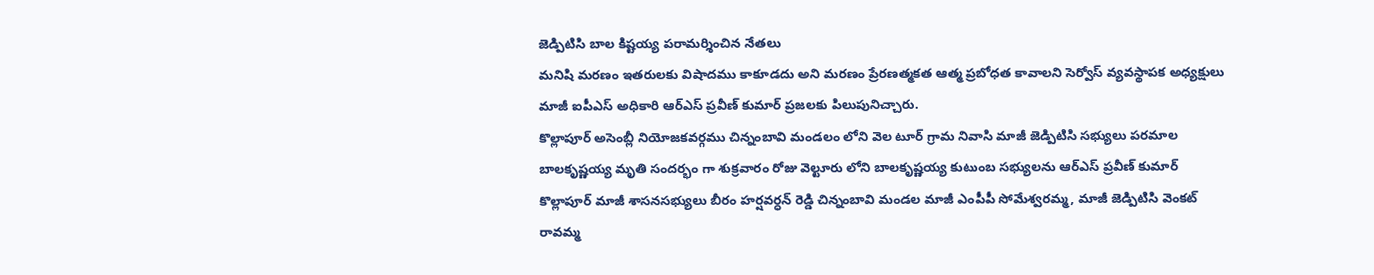జెడ్పిటిసి బాల కిష్టయ్య పరామర్శించిన నేతలు
మనిషి మరణం ఇతరులకు విషాదము కాకూడదు అని మరణం ప్రేరణత్మకత ఆత్మ ప్రబోధత కావాలని సెర్వోస్ వ్యవస్థాపక అధ్యక్షులు మాజీ ఐపీఎస్ అధికారి ఆర్ఎస్ ప్రవీణ్ కుమార్ ప్రజలకు పిలుపునిచ్చారు.
కొల్లాపూర్ అసెంబ్లీ నియోజకవర్గము చిన్నంబావి మండలం లోని వెల టూర్ గ్రామ నివాసి మాజీ జెడ్పిటిసి సభ్యులు పరమాల బాలకృష్ణయ్య మృతి సందర్భం గా శుక్రవారం రోజు వెల్టూరు లోని బాలకృష్ణయ్య కుటుంబ సభ్యులను ఆర్ఎస్ ప్రవీణ్ కుమార్ కొల్లాపూర్ మాజీ శాసనసభ్యులు బీరం హర్షవర్ధన్ రెడ్డి చిన్నంబావి మండల మాజీ ఎంపీపీ సోమేశ్వరమ్మ, మాజీ జెడ్పిటిసి వెంకట్ రావమ్మ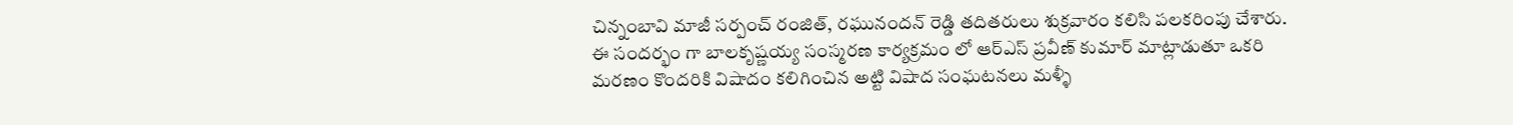చిన్నంబావి మాజీ సర్పంచ్ రంజిత్, రఘునందన్ రెడ్డి తదితరులు శుక్రవారం కలిసి పలకరింపు చేశారు.
ఈ సందర్భం గా బాలకృష్ణయ్య సంస్మరణ కార్యక్రమం లో ఆర్ఎస్ ప్రవీణ్ కుమార్ మాట్లాడుతూ ఒకరి మరణం కొందరికి విషాదం కలిగించిన అట్టి విషాద సంఘటనలు మళ్ళీ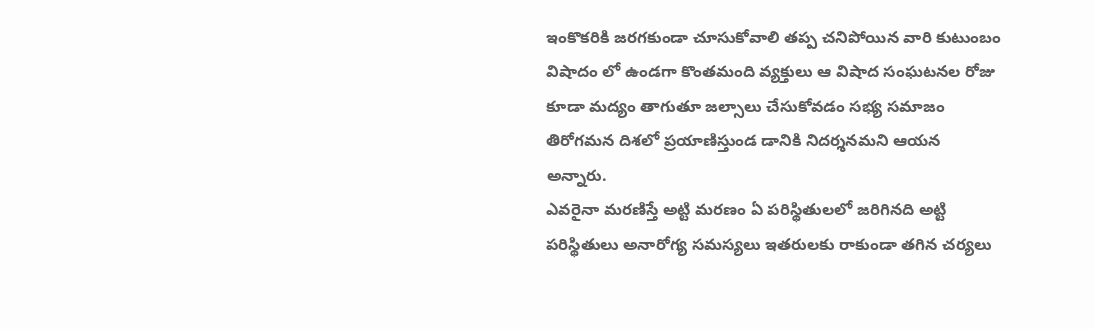ఇంకొకరికి జరగకుండా చూసుకోవాలి తప్ప చనిపోయిన వారి కుటుంబం విషాదం లో ఉండగా కొంతమంది వ్యక్తులు ఆ విషాద సంఘటనల రోజు కూడా మద్యం తాగుతూ జల్సాలు చేసుకోవడం సభ్య సమాజం తిరోగమన దిశలో ప్రయాణిస్తుండ డానికి నిదర్శనమని ఆయన అన్నారు.
ఎవరైనా మరణిస్తే అట్టి మరణం ఏ పరిస్థితులలో జరిగినది అట్టి పరిస్థితులు అనారోగ్య సమస్యలు ఇతరులకు రాకుండా తగిన చర్యలు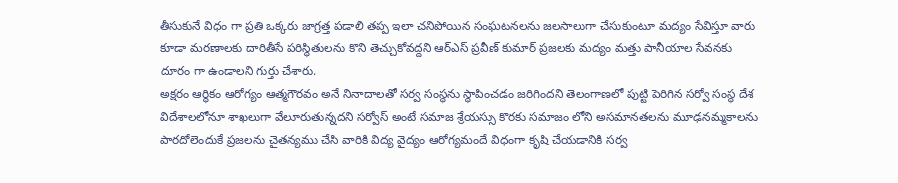తీసుకునే విధం గా ప్రతి ఒక్కరు జాగ్రత్త పడాలి తప్ప ఇలా చనిపోయిన సంఘటనలను జలసాలుగా చేసుకుంటూ మద్యం సేవిస్తూ వారు కూడా మరణాలకు దారితీసే పరిస్థితులను కొని తెచ్చుకోవద్దని ఆర్ఎస్ ప్రవీణ్ కుమార్ ప్రజలకు మద్యం మత్తు పానీయాల సేవనకు దూరం గా ఉండాలని గుర్తు చేశారు.
అక్షరం ఆర్థికం ఆరోగ్యం ఆత్మగౌరవం అనే నినాదాలతో సర్వ సంస్థను స్థాపించడం జరిగిందని తెలంగాణలో పుట్టి పెరిగిన సర్వో సంస్థ దేశ విదేశాలలోనూ శాఖలుగా వేలూరుతున్నదని సర్వోస్ అంటే సమాజ శ్రేయస్సు కొరకు సమాజం లోని అసమానతలను మూఢనమ్మకాలను పారదోలెందుకే ప్రజలను చైతన్యము చేసి వారికి విద్య వైద్యం ఆరోగ్యమందే విధంగా కృషి చేయడానికి సర్వ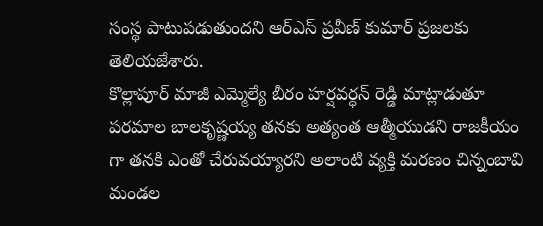సంస్థ పాటుపడుతుందని ఆర్ఎస్ ప్రవీణ్ కుమార్ ప్రజలకు తెలియజేశారు.
కొల్లాపూర్ మాజీ ఎమ్మెల్యే బీరం హర్షవర్ధన్ రెడ్డి మాట్లాడుతూ పరమాల బాలకృష్ణయ్య తనకు అత్యంత ఆత్మీయుడని రాజకీయం గా తనకి ఎంతో చేరువయ్యారని అలాంటి వ్యక్తి మరణం చిన్నంబావి మండల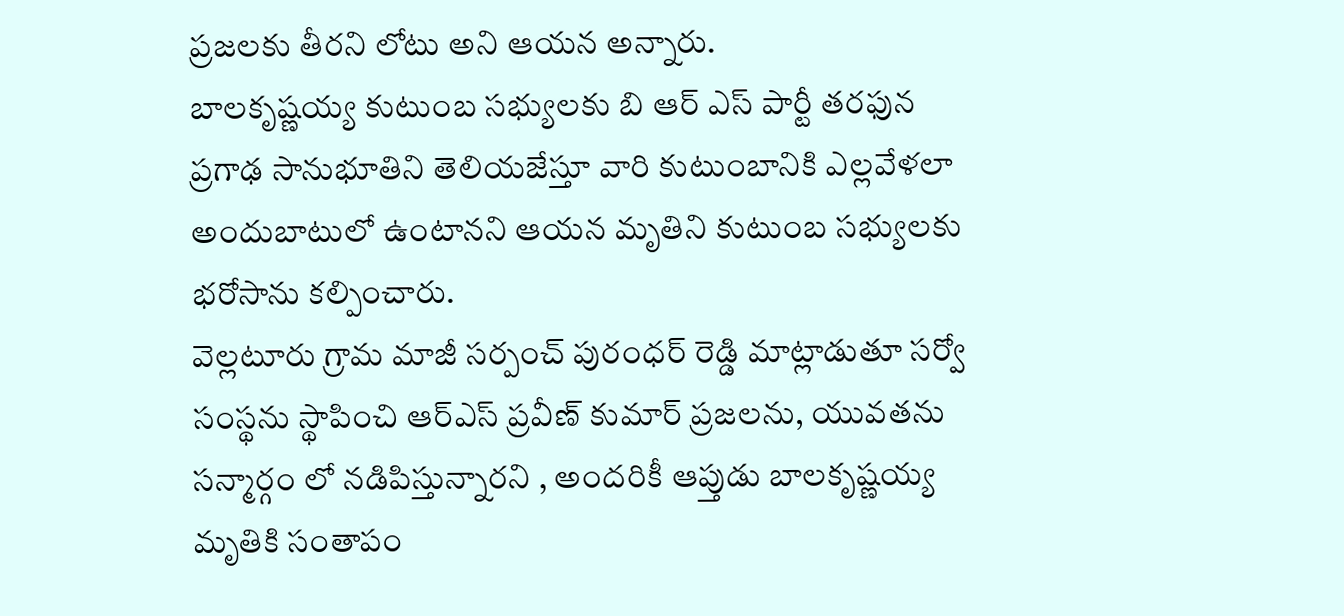ప్రజలకు తీరని లోటు అని ఆయన అన్నారు.
బాలకృష్ణయ్య కుటుంబ సభ్యులకు బి ఆర్ ఎస్ పార్టీ తరఫున ప్రగాఢ సానుభూతిని తెలియజేస్తూ వారి కుటుంబానికి ఎల్లవేళలా అందుబాటులో ఉంటానని ఆయన మృతిని కుటుంబ సభ్యులకు భరోసాను కల్పించారు.
వెల్లటూరు గ్రామ మాజీ సర్పంచ్ పురంధర్ రెడ్డి మాట్లాడుతూ సర్వో సంస్థను స్థాపించి ఆర్ఎస్ ప్రవీణ్ కుమార్ ప్రజలను, యువతను సన్మార్గం లో నడిపిస్తున్నారని , అందరికీ ఆప్తుడు బాలకృష్ణయ్య మృతికి సంతాపం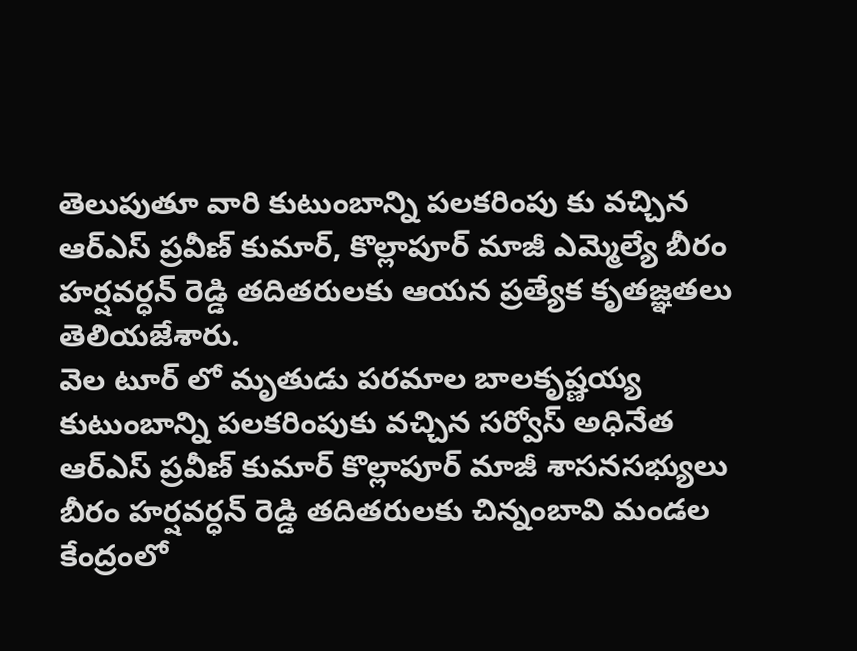తెలుపుతూ వారి కుటుంబాన్ని పలకరింపు కు వచ్చిన ఆర్ఎస్ ప్రవీణ్ కుమార్, కొల్లాపూర్ మాజీ ఎమ్మెల్యే బీరం హర్షవర్ధన్ రెడ్డి తదితరులకు ఆయన ప్రత్యేక కృతజ్ఞతలు తెలియజేశారు.
వెల టూర్ లో మృతుడు పరమాల బాలకృష్ణయ్య కుటుంబాన్ని పలకరింపుకు వచ్చిన సర్వోస్ అధినేత ఆర్ఎస్ ప్రవీణ్ కుమార్ కొల్లాపూర్ మాజీ శాసనసభ్యులు బీరం హర్షవర్ధన్ రెడ్డి తదితరులకు చిన్నంబావి మండల కేంద్రంలో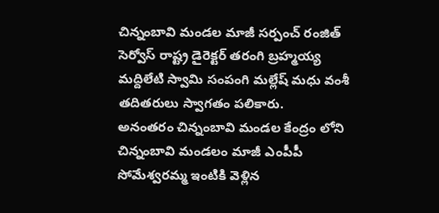చిన్నంబావి మండల మాజీ సర్పంచ్ రంజిత్ సెర్వోస్ రాష్ట్ర డైరెక్టర్ తరంగి బ్రహ్మయ్య మద్దిలేటి స్వామి సంపంగి మల్లేష్ మధు వంశీ తదితరులు స్వాగతం పలికారు.
అనంతరం చిన్నంబావి మండల కేంద్రం లోని చిన్నంబావి మండలం మాజీ ఎంపీపీ సోమేశ్వరమ్మ ఇంటికి వెళ్లిన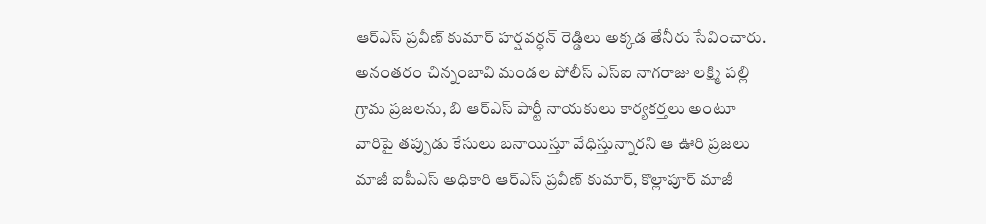ఆర్ఎస్ ప్రవీణ్ కుమార్ హర్షవర్ధన్ రెడ్డిలు అక్కడ తేనీరు సేవించారు.
అనంతరం చిన్నంబావి మండల పోలీస్ ఎస్ఐ నాగరాజు లక్ష్మి పల్లి గ్రామ ప్రజలను, బి ఆర్ఎస్ పార్టీ నాయకులు కార్యకర్తలు అంటూ వారిపై తప్పుడు కేసులు బనాయిస్తూ వేధిస్తున్నారని ఆ ఊరి ప్రజలు మాజీ ఐపీఎస్ అధికారి ఆర్ఎస్ ప్రవీణ్ కుమార్, కొల్లాపూర్ మాజీ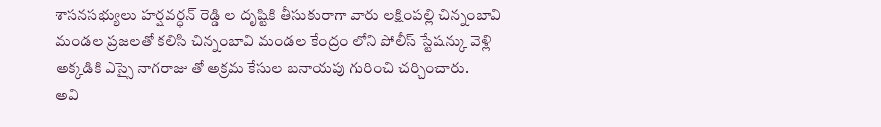శాసనసభ్యులు హర్షవర్ధన్ రెడ్డి ల దృష్టికి తీసుకురాగా వారు లక్షింపల్లి చిన్నంబావి మండల ప్రజలతో కలిసి చిన్నంబావి మండల కేంద్రం లోని పోలీస్ స్టేషన్కు వెళ్లి అక్కడికి ఎస్సై నాగరాజు తో అక్రమ కేసుల బనాయపు గురించి చర్చించారు.
అవి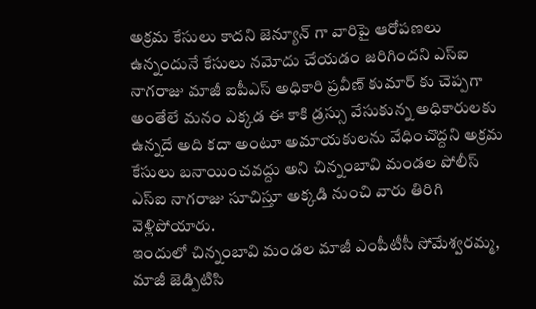అక్రమ కేసులు కాదని జెన్యూన్ గా వారిపై ఆరోపణలు ఉన్నందునే కేసులు నమోదు చేయడం జరిగిందని ఎస్ఐ నాగరాజు మాజీ ఐపీఎస్ అధికారి ప్రవీణ్ కుమార్ కు చెప్పగా అంతేలే మనం ఎక్కడ ఈ కాకి డ్రస్సు వేసుకున్న అధికారులకు ఉన్నదే అది కదా అంటూ అమాయకులను వేధించొద్దని అక్రమ కేసులు బనాయించవద్దు అని చిన్నంబావి మండల పోలీస్ ఎస్ఐ నాగరాజు సూచిస్తూ అక్కడి నుంచి వారు తిరిగి వెళ్లిపోయారు.
ఇందులో చిన్నంబావి మండల మాజీ ఎంపీటీసీ సోమేశ్వరమ్మ, మాజీ జెడ్పిటిసి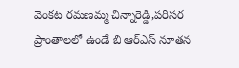వెంకట రమణమ్మ చిన్నారెడ్డి,పరిసర ప్రాంతాలలో ఉండే బి ఆర్ఎస్ నూతన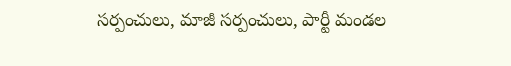సర్పంచులు, మాజీ సర్పంచులు, పార్టీ మండల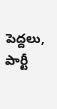పెద్దలు, పార్టీ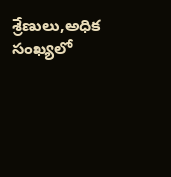శ్రేణులు,అధిక సంఖ్యలో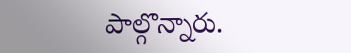పాల్గొన్నారు.